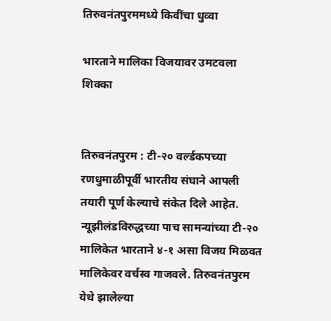तिरुवनंतपुरममध्ये किवींचा धुव्वा

भारताने मालिका विजयावर उमटवला शिक्का


तिरुवनंतपुरम : टी-२० वर्ल्डकपच्या रणधुमाळीपूर्वी भारतीय संघाने आपली तयारी पूर्ण केल्याचे संकेत दिले आहेत. न्यूझीलंडविरुद्धच्या पाच सामन्यांच्या टी-२० मालिकेत भारताने ४-१ असा विजय मिळवत मालिकेवर वर्चस्व गाजवले. तिरुवनंतपुरम येथे झालेल्या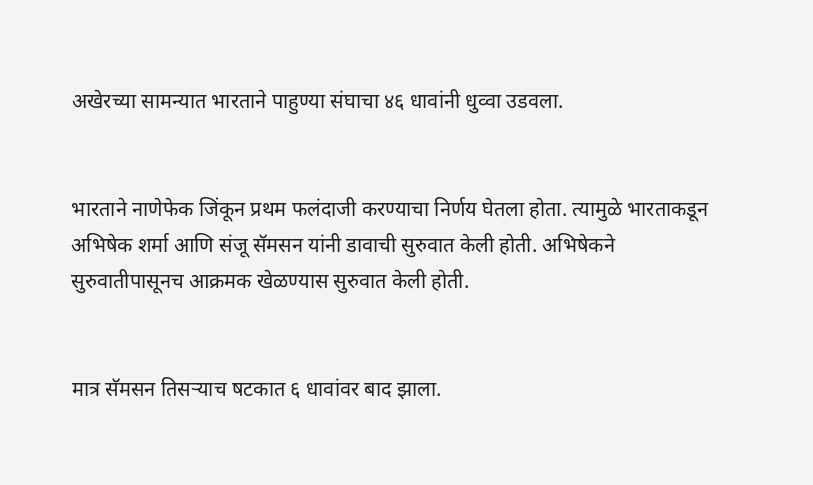अखेरच्या सामन्यात भारताने पाहुण्या संघाचा ४६ धावांनी धुव्वा उडवला.


भारताने नाणेफेक जिंकून प्रथम फलंदाजी करण्याचा निर्णय घेतला होता. त्यामुळे भारताकडून अभिषेक शर्मा आणि संजू सॅमसन यांनी डावाची सुरुवात केली होती. अभिषेकने सुरुवातीपासूनच आक्रमक खेळण्यास सुरुवात केली होती.


मात्र सॅमसन तिसऱ्याच षटकात ६ धावांवर बाद झाला.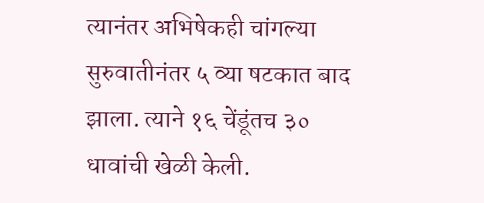त्यानंतर अभिषेकही चांगल्या सुरुवातीनंतर ५ व्या षटकात बाद झाला. त्याने १६ चेंडूंतच ३० धावांची खेळी केली.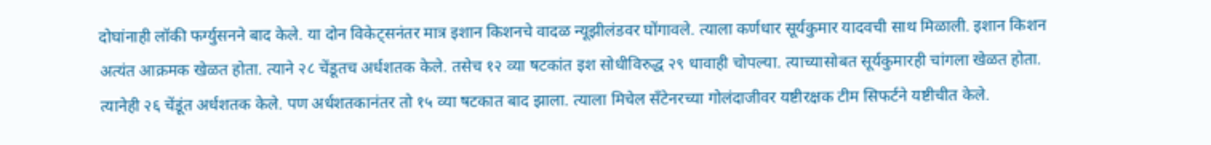दोघांनाही लॉकी फर्ग्युसनने बाद केले. या दोन विकेट्सनंतर मात्र इशान किशनचे वादळ न्यूझीलंडवर घोंगावले. त्याला कर्णधार सूर्यकुमार यादवची साथ मिळाली. इशान किशन अत्यंत आक्रमक खेळत होता. त्याने २८ चेंडूतच अर्धशतक केले. तसेच १२ व्या षटकांत इश सोधीविरुद्ध २९ धावाही चोपल्या. त्याच्यासोबत सूर्यकुमारही चांगला खेळत होता. त्यानेही २६ चेंडूंत अर्धशतक केले. पण अर्धशतकानंतर तो १५ व्या षटकात बाद झाला. त्याला मिचेल सँटेनरच्या गोलंदाजीवर यष्टीरक्षक टीम सिफर्टने यष्टीचीत केले.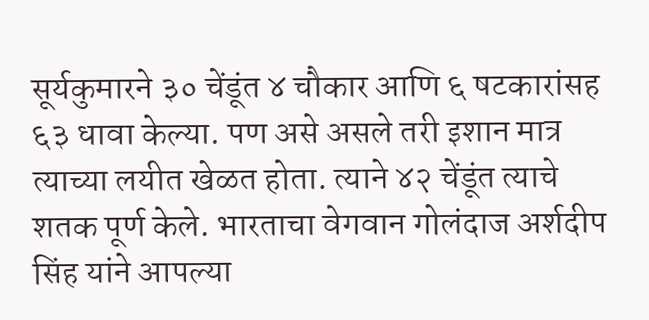सूर्यकुमारने ३० चेंडूंत ४ चौकार आणि ६ षटकारांसह ६३ धावा केल्या. पण असे असले तरी इशान मात्र त्याच्या लयीत खेळत होता. त्याने ४२ चेंडूंत त्याचे शतक पूर्ण केले. भारताचा वेगवान गोलंदाज अर्शदीप सिंह यांने आपल्या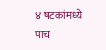४ षटकांमध्ये पाच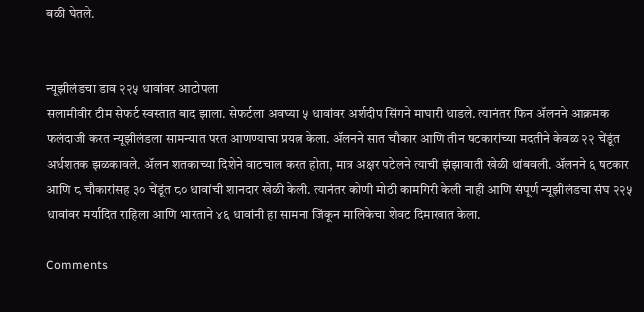बळी घेतले.


न्यूझीलंडचा डाव २२५ धावांवर आटोपला
सलामीवीर टीम सेफर्ट स्वस्तात बाद झाला. सेफर्टला अवघ्या ५ धावांवर अर्शदीप सिंगने माघारी धाडले. त्यानंतर फिन ॲलनने आक्रमक फलंदाजी करत न्यूझीलंडला सामन्यात परत आणण्याचा प्रयत्न केला. ॲलनने सात चौकार आणि तीन षटकारांच्या मदतीने केवळ २२ चेंडूंत अर्धशतक झळकावले. ॲलन शतकाच्या दिशेने वाटचाल करत होता, मात्र अक्षर पटेलने त्याची झंझावाती खेळी थांबवली. ॲलनने ६ षटकार आणि ८ चौकारांसह ३० चेंडूंत ८० धावांची शानदार खेळी केली. त्यानंतर कोणी मोठी कामगिरी केली नाही आणि संपूर्ण न्यूझीलंडचा संघ २२५ धावांवर मर्यादित राहिला आणि भारताने ४६ धावांनी हा सामना जिंकून मालिकेचा शेवट दिमाखात केला.

Comments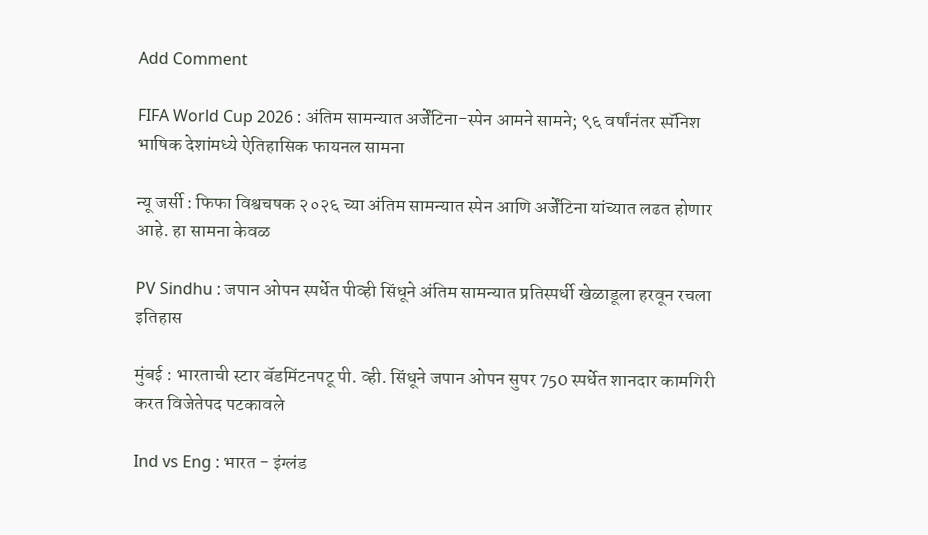Add Comment

FIFA World Cup 2026 : अंतिम सामन्यात अर्जेंटिना-स्पेन आमने सामने; ९६ वर्षांनंतर स्पॅनिश भाषिक देशांमध्ये ऐतिहासिक फायनल सामना

न्यू जर्सी : फिफा विश्वचषक २०२६ च्या अंतिम सामन्यात स्पेन आणि अर्जेंटिना यांच्यात लढत होणार आहे. हा सामना केवळ

PV Sindhu : जपान ओपन स्पर्धेत पीव्ही सिंधूने अंतिम सामन्यात प्रतिस्पर्धी खेळाडूला हरवून रचला इतिहास

मुंबई : भारताची स्टार बॅडमिंटनपटू पी. व्ही. सिंधूने जपान ओपन सुपर 750 स्पर्धेत शानदार कामगिरी करत विजेतेपद पटकावले

Ind vs Eng : भारत - इंग्लंड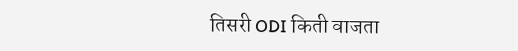तिसरी ODI किती वाजता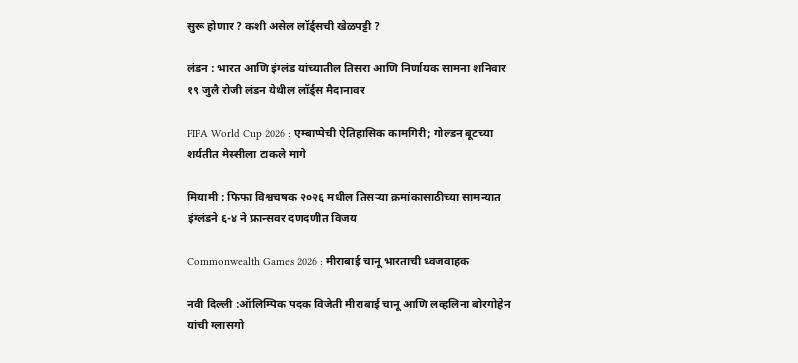सुरू होणार ? कशी असेल लॉर्ड्सची खेळपट्टी ?

लंडन : भारत आणि इंग्लंड यांच्यातील तिसरा आणि निर्णायक सामना शनिवार १९ जुलै रोजी लंडन येथील लॉर्ड्स मैदानावर

FIFA World Cup 2026 : एम्बाप्पेची ऐतिहासिक कामगिरी; गोल्डन बूटच्या शर्यतीत मेस्सीला टाकले मागे

मियामी : फिफा विश्वचषक २०२६ मधील तिसऱ्या क्रमांकासाठीच्या सामन्यात इंग्लंडने ६-४ ने फ्रान्सवर दणदणीत विजय

Commonwealth Games 2026 : मीराबाई चानू भारताची ध्वजवाहक

नवी दिल्ली :ऑलिम्पिक पदक विजेती मीराबाई चानू आणि लव्हलिना बोरगोहेन यांची ग्लासगो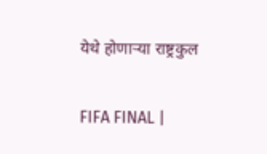येथे होणाऱ्या राष्ट्रकुल

FIFA FINAL |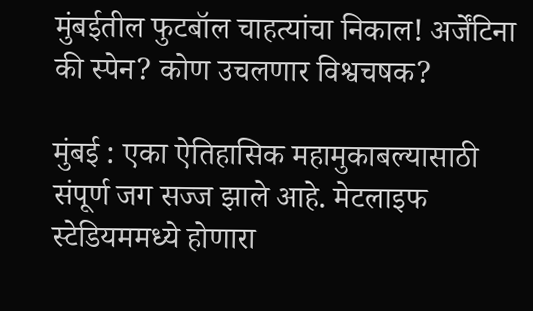मुंबईतील फुटबॉल चाहत्यांचा निकाल! अर्जेंटिना की स्पेन? कोण उचलणार विश्वचषक?

मुंबई : एका ऐतिहासिक महामुकाबल्यासाठी संपूर्ण जग सज्ज झाले आहे. मेटलाइफ स्टेडियममध्ये होणारा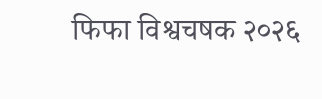फिफा विश्वचषक २०२६